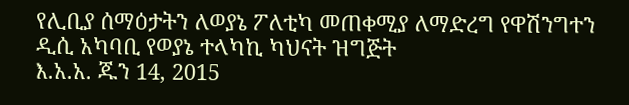የሊቢያ ሰማዕታትን ለወያኔ ፖለቲካ መጠቀሚያ ለማድረግ የዋሽንግተን ዲሲ አካባቢ የወያኔ ተላካኪ ካህናት ዝግጅት
እ.አ.አ. ጁን 14, 2015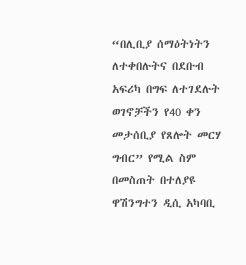“በሊቢያ ሰማዕትነትን ለተቀበሉትና በደቡብ አፍሪካ በግፍ ለተገደሉት ወገኖቻችን የ40 ቀን መታሰቢያ የጸሎት መርሃ ግብር” የሚል ስም በመስጠት በተለያዩ ዋሽንግተን ዲሲ አካባቢ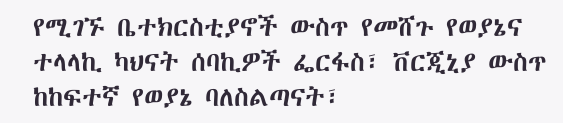የሚገኙ ቤተክርስቲያኖች ውስጥ የመሸጉ የወያኔና ተላላኪ ካህናት ሰባኪዎች ፌርፋስ፣ ቨርጂኒያ ውስጥ ከከፍተኛ የወያኔ ባለስልጣናት፣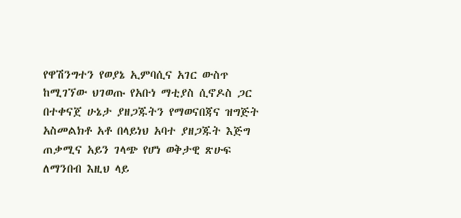የዋሽንግተን የወያኔ ኢምባሲና አገር ውስጥ ከሚገኘው ህገወጡ የአቡነ ማቲያስ ሲኖዶስ ጋር በተቀናጀ ሁኔታ ያዘጋጁትን የማወናበጃና ዝግጅት አስመልክቶ አቶ በላይነህ አባተ ያዘጋጁት እጅግ ጠቃሚና አይን ገላጭ የሆነ ወቅታዊ ጽሁፍ ለማንበብ እዚህ ላይ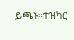ይጫኑ።ተዝካር